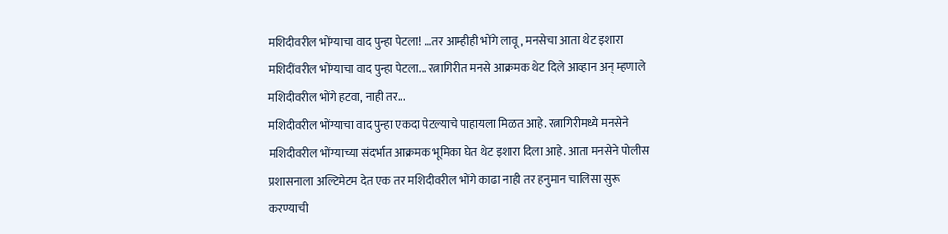मशिदीवरील भोंग्याचा वाद पुन्हा पेटला! …तर आम्हीही भोंगे लावू, मनसेचा आता थेट इशारा
मशिदींवरील भोंग्याचा वाद पुन्हा पेटला... रत्नागिरीत मनसे आक्रमक थेट दिले आव्हान अन् म्हणाले मशिदीवरील भोंगे हटवा, नाही तर...
मशिदीवरील भोंग्याचा वाद पुन्हा एकदा पेटल्याचे पाहायला मिळत आहे. रत्नागिरीमध्ये मनसेने मशिदीवरील भोंग्याच्या संदर्भात आक्रमक भूमिका घेत थेट इशारा दिला आहे. आता मनसेने पोलीस प्रशासनाला अल्टिमेटम देत एक तर मशिदीवरील भोंगे काढा नाही तर हनुमान चालिसा सुरू करण्याची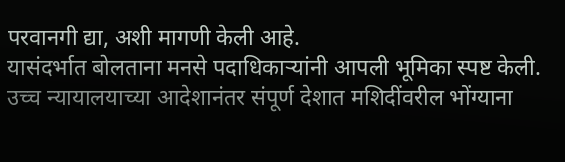परवानगी द्या, अशी मागणी केली आहे.
यासंदर्भात बोलताना मनसे पदाधिकाऱ्यांनी आपली भूमिका स्पष्ट केली. उच्च न्यायालयाच्या आदेशानंतर संपूर्ण देशात मशिदींवरील भोंग्याना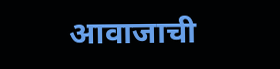आवाजाची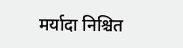मर्यादा निश्चित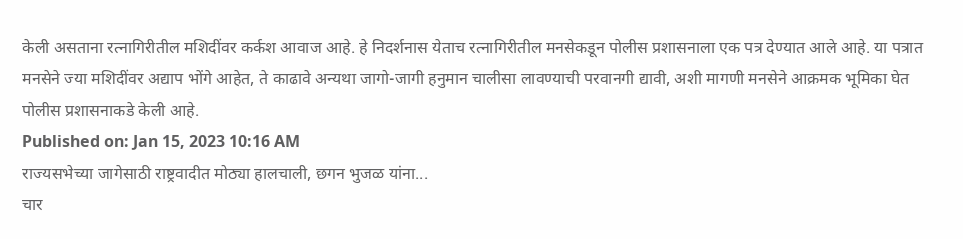केली असताना रत्नागिरीतील मशिदींवर कर्कश आवाज आहे. हे निदर्शनास येताच रत्नागिरीतील मनसेकडून पोलीस प्रशासनाला एक पत्र देण्यात आले आहे. या पत्रात मनसेने ज्या मशिदींवर अद्याप भोंगे आहेत, ते काढावे अन्यथा जागो-जागी हनुमान चालीसा लावण्याची परवानगी द्यावी, अशी मागणी मनसेने आक्रमक भूमिका घेत पोलीस प्रशासनाकडे केली आहे.
Published on: Jan 15, 2023 10:16 AM
राज्यसभेच्या जागेसाठी राष्ट्रवादीत मोठ्या हालचाली, छगन भुजळ यांना...
चार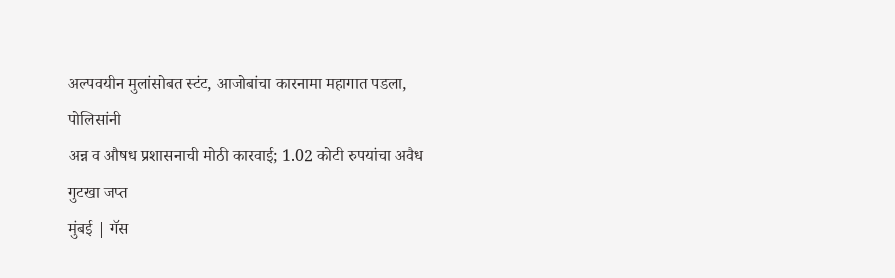अल्पवयीन मुलांसोबत स्टंट, आजोबांचा कारनामा महागात पडला, पोलिसांनी
अन्न व औषध प्रशासनाची मोठी कारवाई; 1.02 कोटी रुपयांचा अवैध गुटखा जप्त
मुंबई | गॅस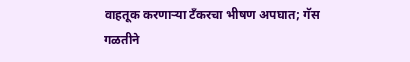वाहतूक करणाऱ्या टँकरचा भीषण अपघात; गॅस गळतीने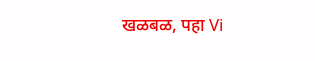खळबळ, पहा Vi